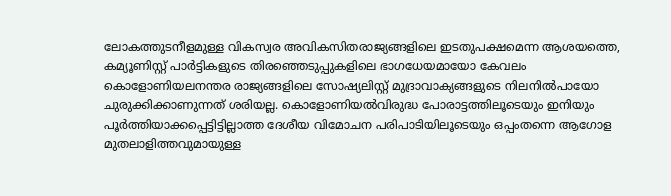ലോകത്തുടനീളമുള്ള വികസ്വര അവികസിതരാജ്യങ്ങളിലെ ഇടതുപക്ഷമെന്ന ആശയത്തെ, കമ്യൂണിസ്റ്റ് പാർട്ടികളുടെ തിരഞ്ഞെടുപ്പുകളിലെ ഭാഗധേയമായോ കേവലം കൊളോണിയലനന്തര രാജ്യങ്ങളിലെ സോഷ്യലിസ്റ്റ് മുദ്രാവാക്യങ്ങളുടെ നിലനിൽപായോ ചുരുക്കിക്കാണുന്നത് ശരിയല്ല. കൊളോണിയൽവിരുദ്ധ പോരാട്ടത്തിലൂടെയും ഇനിയും പൂർത്തിയാക്കപ്പെട്ടിട്ടില്ലാത്ത ദേശീയ വിമോചന പരിപാടിയിലൂടെയും ഒപ്പംതന്നെ ആഗോള മുതലാളിത്തവുമായുള്ള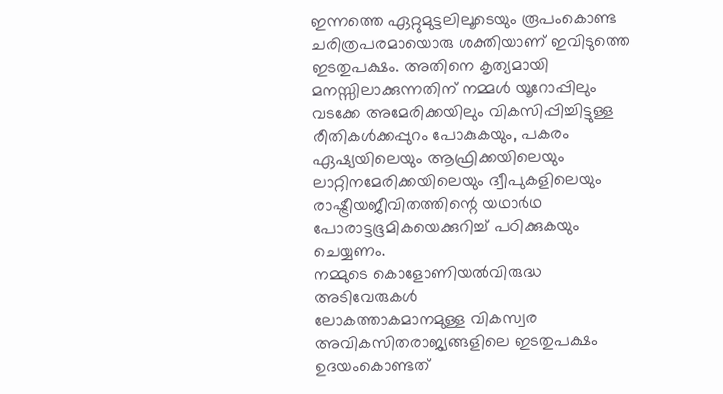ഇന്നത്തെ ഏറ്റുമുട്ടലിലൂടെയും രൂപംകൊണ്ട ചരിത്രപരമായൊരു ശക്തിയാണ് ഇവിടുത്തെ ഇടതുപക്ഷം. അതിനെ കൃത്യമായി മനസ്സിലാക്കുന്നതിന് നമ്മൾ യൂറോപ്പിലും വടക്കേ അമേരിക്കയിലും വികസിപ്പിച്ചിട്ടുള്ള രീതികൾക്കപ്പുറം പോകുകയും, പകരം ഏഷ്യയിലെയും ആഫ്രിക്കയിലെയും ലാറ്റിനമേരിക്കയിലെയും ദ്വീപുകളിലെയും രാഷ്ട്രീയജീവിതത്തിന്റെ യഥാർഥ പോരാട്ടഭൂമികയെക്കുറിച്ച് പഠിക്കുകയും ചെയ്യണം.
നമ്മുടെ കൊളോണിയൽവിരുദ്ധ അടിവേരുകൾ
ലോകത്താകമാനമുള്ള വികസ്വര അവികസിതരാജ്യങ്ങളിലെ ഇടതുപക്ഷം ഉദയംകൊണ്ടത്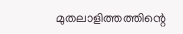മുതലാളിത്തത്തിന്റെ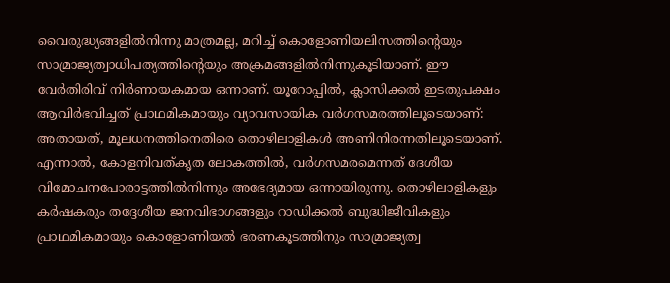വൈരുദ്ധ്യങ്ങളിൽനിന്നു മാത്രമല്ല, മറിച്ച് കൊളോണിയലിസത്തിന്റെയും സാമ്രാജ്യത്വാധിപത്യത്തിന്റെയും അക്രമങ്ങളിൽനിന്നുകൂടിയാണ്. ഈ വേർതിരിവ് നിർണായകമായ ഒന്നാണ്. യൂറോപ്പിൽ, ക്ലാസിക്കൽ ഇടതുപക്ഷം ആവിർഭവിച്ചത് പ്രാഥമികമായും വ്യാവസായിക വർഗസമരത്തിലൂടെയാണ്: അതായത്, മൂലധനത്തിനെതിരെ തൊഴിലാളികൾ അണിനിരന്നതിലൂടെയാണ്. എന്നാൽ, കോളനിവത്കൃത ലോകത്തിൽ, വർഗസമരമെന്നത് ദേശീയ വിമോചനപോരാട്ടത്തിൽനിന്നും അഭേദ്യമായ ഒന്നായിരുന്നു. തൊഴിലാളികളും കർഷകരും തദ്ദേശീയ ജനവിഭാഗങ്ങളും റാഡിക്കൽ ബുദ്ധിജീവികളും പ്രാഥമികമായും കൊളോണിയൽ ഭരണകൂടത്തിനും സാമ്രാജ്യത്വ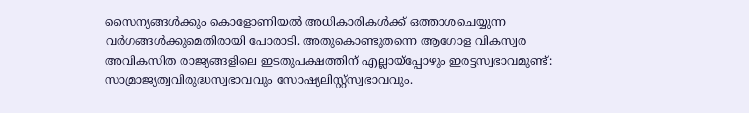സൈന്യങ്ങൾക്കും കൊളോണിയൽ അധികാരികൾക്ക് ഒത്താശചെയ്യുന്ന വർഗങ്ങൾക്കുമെതിരായി പോരാടി. അതുകൊണ്ടുതന്നെ ആഗോള വികസ്വര അവികസിത രാജ്യങ്ങളിലെ ഇടതുപക്ഷത്തിന് എല്ലായ്പ്പോഴും ഇരട്ടസ്വഭാവമുണ്ട്: സാമ്രാജ്യത്വവിരുദ്ധസ്വഭാവവും സോഷ്യലിസ്റ്റ്സ്വഭാവവും.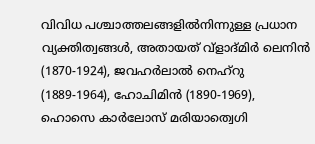വിവിധ പശ്ചാത്തലങ്ങളിൽനിന്നുള്ള പ്രധാന വ്യക്തിത്വങ്ങൾ, അതായത് വ്ളാദ്മിർ ലെനിൻ (1870‐1924), ജവഹർലാൽ നെഹ്റു (1889‐1964), ഹോചിമിൻ (1890‐1969), ഹൊസെ കാർലോസ് മരിയാത്വെഗി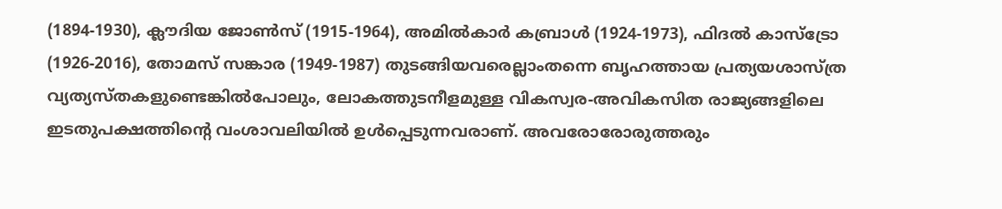(1894‐1930), ക്ലൗദിയ ജോൺസ് (1915‐1964), അമിൽകാർ കബ്രാൾ (1924‐1973), ഫിദൽ കാസ്ട്രോ (1926‐2016), തോമസ് സങ്കാര (1949‐1987) തുടങ്ങിയവരെല്ലാംതന്നെ ബൃഹത്തായ പ്രത്യയശാസ്ത്ര വ്യത്യസ്തകളുണ്ടെങ്കിൽപോലും, ലോകത്തുടനീളമുള്ള വികസ്വര‐അവികസിത രാജ്യങ്ങളിലെ ഇടതുപക്ഷത്തിന്റെ വംശാവലിയിൽ ഉൾപ്പെടുന്നവരാണ്. അവരോരോരുത്തരും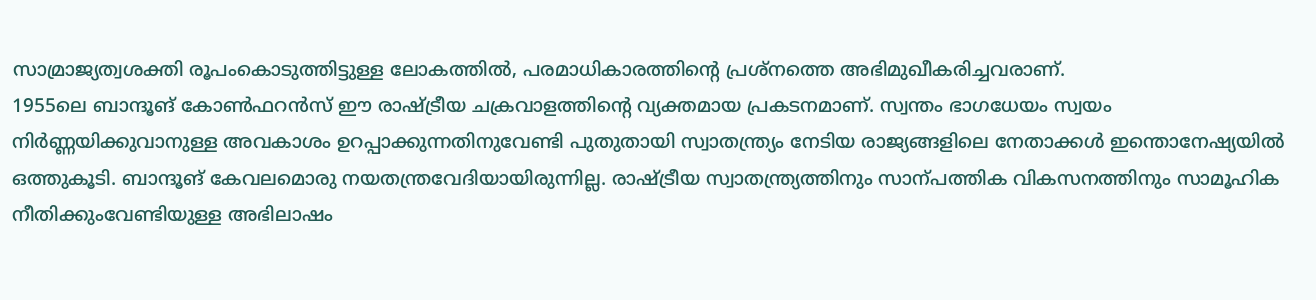സാമ്രാജ്യത്വശക്തി രൂപംകൊടുത്തിട്ടുള്ള ലോകത്തിൽ, പരമാധികാരത്തിന്റെ പ്രശ്നത്തെ അഭിമുഖീകരിച്ചവരാണ്.
1955ലെ ബാന്ദൂങ് കോൺഫറൻസ് ഈ രാഷ്ട്രീയ ചക്രവാളത്തിന്റെ വ്യക്തമായ പ്രകടനമാണ്. സ്വന്തം ഭാഗധേയം സ്വയം നിർണ്ണയിക്കുവാനുള്ള അവകാശം ഉറപ്പാക്കുന്നതിനുവേണ്ടി പുതുതായി സ്വാതന്ത്ര്യം നേടിയ രാജ്യങ്ങളിലെ നേതാക്കൾ ഇന്തൊനേഷ്യയിൽ ഒത്തുകൂടി. ബാന്ദൂങ് കേവലമൊരു നയതന്ത്രവേദിയായിരുന്നില്ല. രാഷ്ട്രീയ സ്വാതന്ത്ര്യത്തിനും സാന്പത്തിക വികസനത്തിനും സാമൂഹിക നീതിക്കുംവേണ്ടിയുള്ള അഭിലാഷം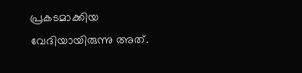പ്രകടമാക്കിയ വേദിയായിരുന്നു അത്.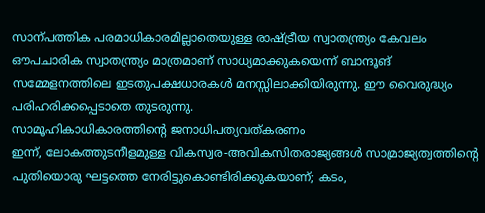സാന്പത്തിക പരമാധികാരമില്ലാതെയുള്ള രാഷ്ട്രീയ സ്വാതന്ത്ര്യം കേവലം ഔപചാരിക സ്വാതന്ത്ര്യം മാത്രമാണ് സാധ്യമാക്കുകയെന്ന് ബാന്ദൂങ് സമ്മേളനത്തിലെ ഇടതുപക്ഷധാരകൾ മനസ്സിലാക്കിയിരുന്നു. ഈ വൈരുദ്ധ്യം പരിഹരിക്കപ്പെടാതെ തുടരുന്നു.
സാമൂഹികാധികാരത്തിന്റെ ജനാധിപത്യവത്കരണം
ഇന്ന്, ലോകത്തുടനീളമുള്ള വികസ്വര‐അവികസിതരാജ്യങ്ങൾ സാമ്രാജ്യത്വത്തിന്റെ പുതിയൊരു ഘട്ടത്തെ നേരിട്ടുകൊണ്ടിരിക്കുകയാണ്; കടം,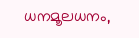ധനമൂലധനം,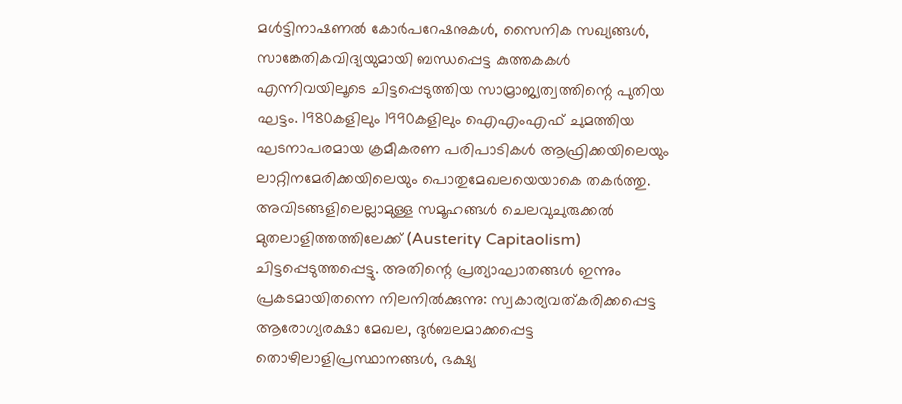മൾട്ടിനാഷണൽ കോർപറേഷനുകൾ, സൈനിക സഖ്യങ്ങൾ, സാങ്കേതികവിദ്യയുമായി ബന്ധപ്പെട്ട കുത്തകകൾ എന്നിവയിലൂടെ ചിട്ടപ്പെടുത്തിയ സാമ്രാജ്യത്വത്തിന്റെ പുതിയ ഘട്ടം. 1980കളിലും 1990കളിലും ഐഎംഎഫ് ചുമത്തിയ ഘടനാപരമായ ക്രമീകരണ പരിപാടികൾ ആഫ്രിക്കയിലെയും ലാറ്റിനമേരിക്കയിലെയും പൊതുമേഖലയെയാകെ തകർത്തു. അവിടങ്ങളിലെല്ലാമുള്ള സമൂഹങ്ങൾ ചെലവുചുരുക്കൽ മുതലാളിത്തത്തിലേക്ക് (Austerity Capitaolism) ചിട്ടപ്പെടുത്തപ്പെട്ടു. അതിന്റെ പ്രത്യാഘാതങ്ങൾ ഇന്നും പ്രകടമായിതന്നെ നിലനിൽക്കുന്നു: സ്വകാര്യവത്കരിക്കപ്പെട്ട ആരോഗ്യരക്ഷാ മേഖല, ദുർബലമാക്കപ്പെട്ട തൊഴിലാളിപ്രസ്ഥാനങ്ങൾ, ഭക്ഷ്യ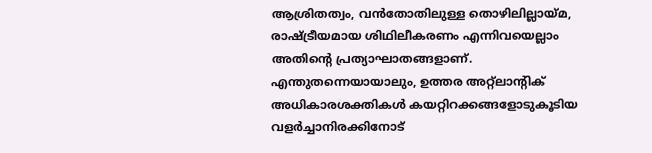ആശ്രിതത്വം, വൻതോതിലുള്ള തൊഴിലില്ലായ്മ, രാഷ്ട്രീയമായ ശിഥിലീകരണം എന്നിവയെല്ലാം അതിന്റെ പ്രത്യാഘാതങ്ങളാണ്. എന്തുതന്നെയായാലും, ഉത്തര അറ്റ്ലാന്റിക് അധികാരശക്തികൾ കയറ്റിറക്കങ്ങളോടുകൂടിയ വളർച്ചാനിരക്കിനോട്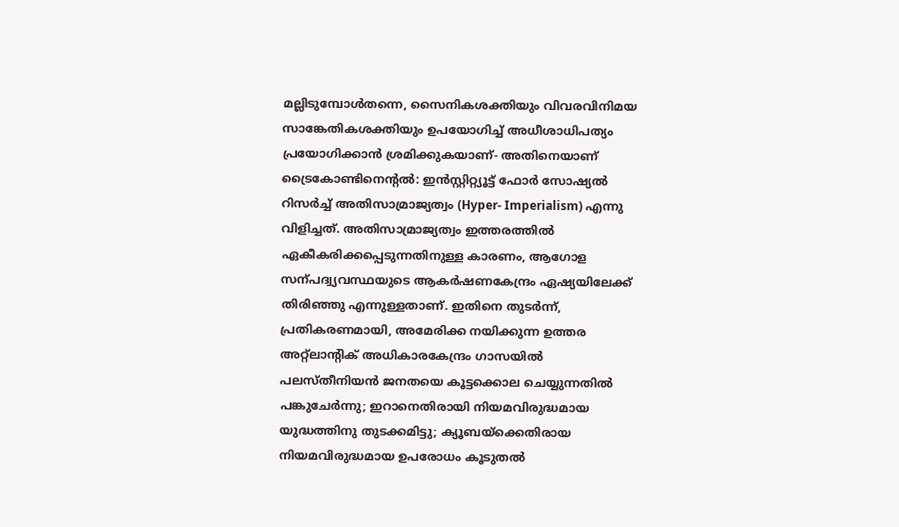മല്ലിടുമ്പോൾതന്നെ, സൈനികശക്തിയും വിവരവിനിമയ സാങ്കേതികശക്തിയും ഉപയോഗിച്ച് അധീശാധിപത്യം പ്രയോഗിക്കാൻ ശ്രമിക്കുകയാണ്‐ അതിനെയാണ് ട്രൈകോണ്ടിനെന്റൽ: ഇൻസ്റ്റിറ്റ്യൂട്ട് ഫോർ സോഷ്യൽ റിസർച്ച് അതിസാമ്രാജ്യത്വം (Hyper‐ Imperialism) എന്നു വിളിച്ചത്. അതിസാമ്രാജ്യത്വം ഇത്തരത്തിൽ ഏകീകരിക്കപ്പെടുന്നതിനുള്ള കാരണം, ആഗോള സന്പദ്വ്യവസ്ഥയുടെ ആകർഷണകേന്ദ്രം ഏഷ്യയിലേക്ക് തിരിഞ്ഞു എന്നുള്ളതാണ്. ഇതിനെ തുടർന്ന്, പ്രതികരണമായി, അമേരിക്ക നയിക്കുന്ന ഉത്തര അറ്റ്ലാന്റിക് അധികാരകേന്ദ്രം ഗാസയിൽ പലസ്തീനിയൻ ജനതയെ കൂട്ടക്കൊല ചെയ്യുന്നതിൽ പങ്കുചേർന്നു; ഇറാനെതിരായി നിയമവിരുദ്ധമായ യുദ്ധത്തിനു തുടക്കമിട്ടു; ക്യൂബയ്ക്കെതിരായ നിയമവിരുദ്ധമായ ഉപരോധം കൂടുതൽ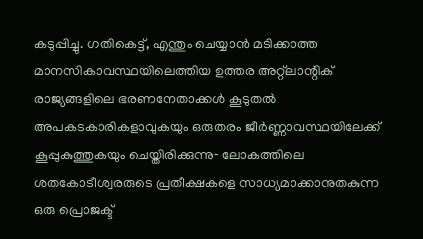കടുപ്പിച്ചു. ഗതികെട്ട്, എന്തും ചെയ്യാൻ മടിക്കാത്ത മാനസികാവസ്ഥയിലെത്തിയ ഉത്തര അറ്റ്ലാന്റിക് രാജ്യങ്ങളിലെ ഭരണനേതാക്കൾ കൂടുതൽ അപകടകാരികളാവുകയും ഒരുതരം ജീർണ്ണാവസ്ഥയിലേക്ക് കൂപ്പുകുത്തുകയും ചെയ്തിരിക്കുന്നു‐ ലോകത്തിലെ ശതകോടീശ്വരരുടെ പ്രതീക്ഷകളെ സാധ്യമാക്കാനുതകുന്ന ഒരു പ്രൊജക്ട്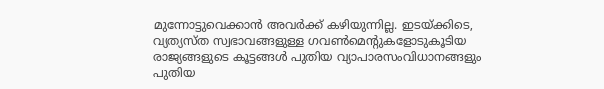മുന്നോട്ടുവെക്കാൻ അവർക്ക് കഴിയുന്നില്ല. ഇടയ്ക്കിടെ, വ്യത്യസ്ത സ്വഭാവങ്ങളുള്ള ഗവൺമെന്റുകളോടുകൂടിയ രാജ്യങ്ങളുടെ കൂട്ടങ്ങൾ പുതിയ വ്യാപാരസംവിധാനങ്ങളും പുതിയ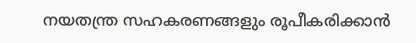നയതന്ത്ര സഹകരണങ്ങളും രൂപീകരിക്കാൻ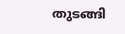തുടങ്ങി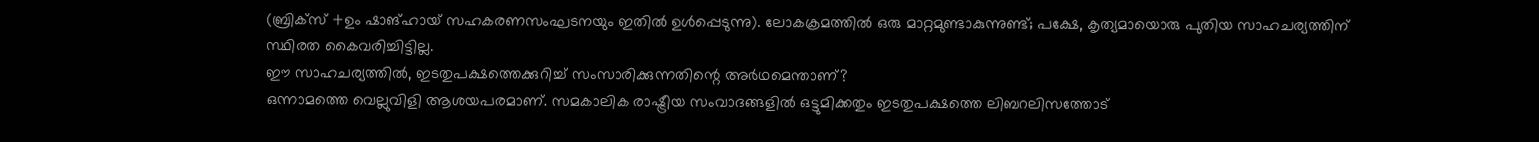(ബ്രിക്സ് +ഉം ഷാങ്ഹായ് സഹകരണസംഘടനയും ഇതിൽ ഉൾപ്പെടുന്നു). ലോകക്രമത്തിൽ ഒരു മാറ്റമുണ്ടാകുന്നുണ്ട്; പക്ഷേ, കൃത്യമായൊരു പുതിയ സാഹചര്യത്തിന് സ്ഥിരത കൈവരിച്ചിട്ടില്ല.
ഈ സാഹചര്യത്തിൽ, ഇടതുപക്ഷത്തെക്കുറിച്ച് സംസാരിക്കുന്നതിന്റെ അർഥമെന്താണ്?
ഒന്നാമത്തെ വെല്ലുവിളി ആശയപരമാണ്. സമകാലിക രാഷ്ട്രീയ സംവാദങ്ങളിൽ ഒട്ടുമിക്കതും ഇടതുപക്ഷത്തെ ലിബറലിസത്തോട്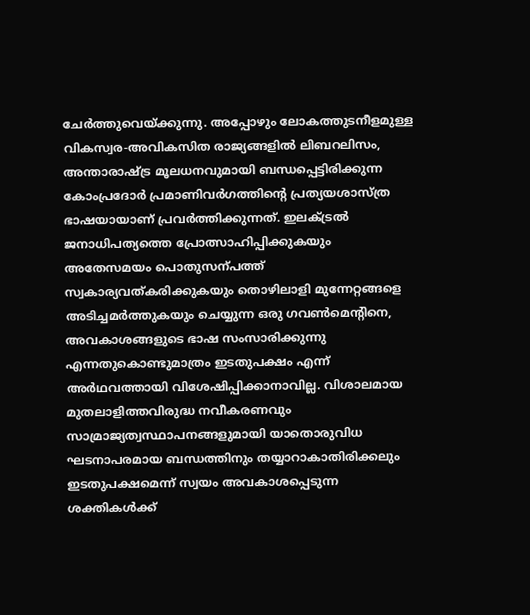ചേർത്തുവെയ്ക്കുന്നു. അപ്പോഴും ലോകത്തുടനീളമുള്ള വികസ്വര‐അവികസിത രാജ്യങ്ങളിൽ ലിബറലിസം, അന്താരാഷ്ട്ര മൂലധനവുമായി ബന്ധപ്പെട്ടിരിക്കുന്ന കോംപ്രദോർ പ്രമാണിവർഗത്തിന്റെ പ്രത്യയശാസ്ത്ര ഭാഷയായാണ് പ്രവർത്തിക്കുന്നത്. ഇലക്ട്രൽ ജനാധിപത്യത്തെ പ്രോത്സാഹിപ്പിക്കുകയും അതേസമയം പൊതുസന്പത്ത് സ്വകാര്യവത്കരിക്കുകയും തൊഴിലാളി മുന്നേറ്റങ്ങളെ അടിച്ചമർത്തുകയും ചെയ്യുന്ന ഒരു ഗവൺമെന്റിനെ, അവകാശങ്ങളുടെ ഭാഷ സംസാരിക്കുന്നു എന്നതുകൊണ്ടുമാത്രം ഇടതുപക്ഷം എന്ന് അർഥവത്തായി വിശേഷിപ്പിക്കാനാവില്ല. വിശാലമായ മുതലാളിത്തവിരുദ്ധ നവീകരണവും സാമ്രാജ്യത്വസ്ഥാപനങ്ങളുമായി യാതൊരുവിധ ഘടനാപരമായ ബന്ധത്തിനും തയ്യാറാകാതിരിക്കലും ഇടതുപക്ഷമെന്ന് സ്വയം അവകാശപ്പെടുന്ന ശക്തികൾക്ക്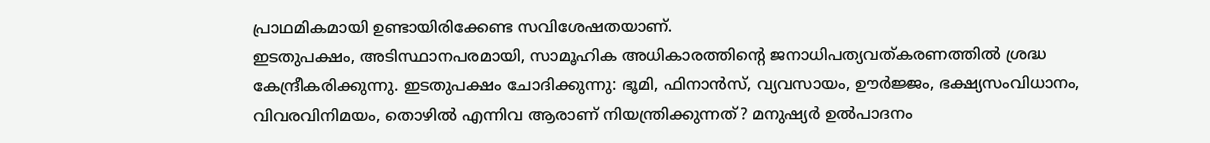പ്രാഥമികമായി ഉണ്ടായിരിക്കേണ്ട സവിശേഷതയാണ്.
ഇടതുപക്ഷം, അടിസ്ഥാനപരമായി, സാമൂഹിക അധികാരത്തിന്റെ ജനാധിപത്യവത്കരണത്തിൽ ശ്രദ്ധ കേന്ദ്രീകരിക്കുന്നു. ഇടതുപക്ഷം ചോദിക്കുന്നു: ഭൂമി, ഫിനാൻസ്, വ്യവസായം, ഊർജ്ജം, ഭക്ഷ്യസംവിധാനം, വിവരവിനിമയം, തൊഴിൽ എന്നിവ ആരാണ് നിയന്ത്രിക്കുന്നത്? മനുഷ്യർ ഉൽപാദനം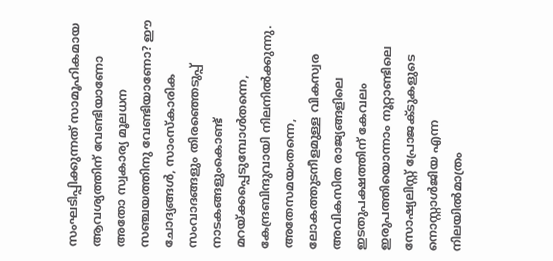സംഘടിപ്പിക്കുന്നത് സാമൂഹികമായ ആവശ്യത്തിന് വേണ്ടിയാണോ അതോ സ്വകാര്യ മൂലധന സഞ്ചയത്തിനു വേണ്ടിയാണോ? ഈ ചോദ്യങ്ങൾ, സാംസ്കാരിക സംവാദങ്ങളും തിരഞ്ഞെടുപ്പ് നാടകങ്ങളുംകൊണ്ട് മറയ്ക്കപ്പെടുമ്പോൾതന്നെ, കേന്ദ്രബിന്ദുവായി നിലനിൽക്കുന്നു. അതേസമയംതന്നെ, ലോകത്തുടനീളമുള്ള വികസ്വര അവികസിത രാജ്യങ്ങളിലെ ഇടതുപക്ഷത്തിന് കേവലം ഇരുപത്തിയൊന്നാം നൂറ്റാണ്ടിലെ സോഷ്യലിസ്റ്റ് പ്രോജക്ടുകളുടെ നൊസ്റ്റാൾജിയ എന്ന നിലയിൽമാത്രം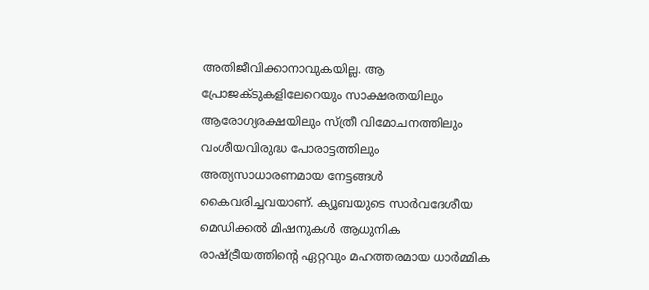അതിജീവിക്കാനാവുകയില്ല. ആ പ്രോജക്ടുകളിലേറെയും സാക്ഷരതയിലും ആരോഗ്യരക്ഷയിലും സ്ത്രീ വിമോചനത്തിലും വംശീയവിരുദ്ധ പോരാട്ടത്തിലും അത്യസാധാരണമായ നേട്ടങ്ങൾ കൈവരിച്ചവയാണ്. ക്യൂബയുടെ സാർവദേശീയ മെഡിക്കൽ മിഷനുകൾ ആധുനിക രാഷ്ട്രീയത്തിന്റെ ഏറ്റവും മഹത്തരമായ ധാർമ്മിക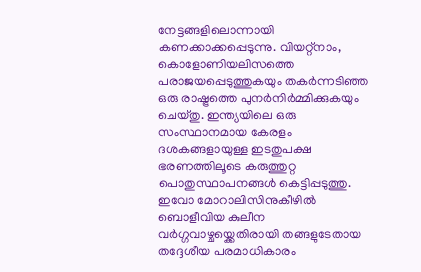നേട്ടങ്ങളിലൊന്നായി കണക്കാക്കപ്പെടുന്നു. വിയറ്റ്നാം, കൊളോണിയലിസത്തെ പരാജയപ്പെടുത്തുകയും തകർന്നടിഞ്ഞ ഒരു രാഷ്ട്രത്തെ പുനർനിർമ്മിക്കുകയും ചെയ്തു. ഇന്ത്യയിലെ ഒരു സംസ്ഥാനമായ കേരളം ദശകങ്ങളായുള്ള ഇടതുപക്ഷ ഭരണത്തിലൂടെ കരുത്തുറ്റ പൊതുസ്ഥാപനങ്ങൾ കെട്ടിപ്പടുത്തു. ഇവോ മോറാലിസിനുകീഴിൽ ബൊളീവിയ കുലീന വർഗ്ഗവാഴ്ചയ്ക്കെതിരായി തങ്ങളുടേതായ തദ്ദേശീയ പരമാധികാരം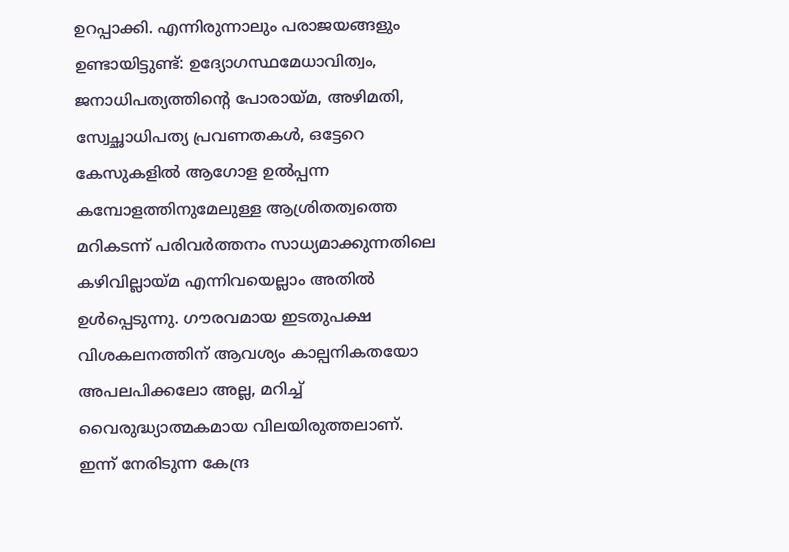ഉറപ്പാക്കി. എന്നിരുന്നാലും പരാജയങ്ങളും ഉണ്ടായിട്ടുണ്ട്: ഉദ്യോഗസ്ഥമേധാവിത്വം, ജനാധിപത്യത്തിന്റെ പോരായ്മ, അഴിമതി, സ്വേച്ഛാധിപത്യ പ്രവണതകൾ, ഒട്ടേറെ കേസുകളിൽ ആഗോള ഉൽപ്പന്ന കമ്പോളത്തിനുമേലുള്ള ആശ്രിതത്വത്തെ മറികടന്ന് പരിവർത്തനം സാധ്യമാക്കുന്നതിലെ കഴിവില്ലായ്മ എന്നിവയെല്ലാം അതിൽ ഉൾപ്പെടുന്നു. ഗൗരവമായ ഇടതുപക്ഷ വിശകലനത്തിന് ആവശ്യം കാല്പനികതയോ അപലപിക്കലോ അല്ല, മറിച്ച് വൈരുദ്ധ്യാത്മകമായ വിലയിരുത്തലാണ്.
ഇന്ന് നേരിടുന്ന കേന്ദ്ര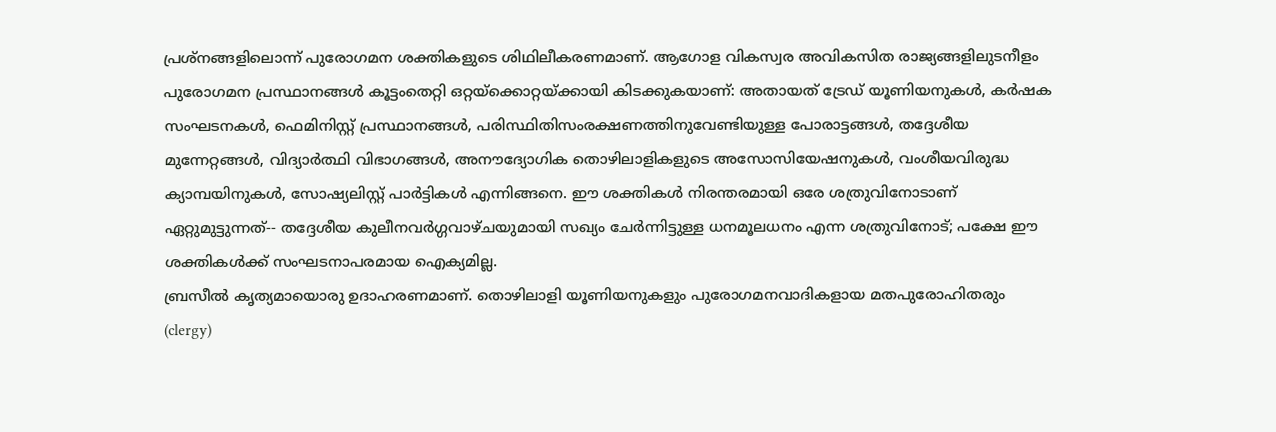പ്രശ്നങ്ങളിലൊന്ന് പുരോഗമന ശക്തികളുടെ ശിഥിലീകരണമാണ്. ആഗോള വികസ്വര അവികസിത രാജ്യങ്ങളിലുടനീളം പുരോഗമന പ്രസ്ഥാനങ്ങൾ കൂട്ടംതെറ്റി ഒറ്റയ്ക്കൊറ്റയ്ക്കായി കിടക്കുകയാണ്: അതായത് ട്രേഡ് യൂണിയനുകൾ, കർഷക സംഘടനകൾ, ഫെമിനിസ്റ്റ് പ്രസ്ഥാനങ്ങൾ, പരിസ്ഥിതിസംരക്ഷണത്തിനുവേണ്ടിയുള്ള പോരാട്ടങ്ങൾ, തദ്ദേശീയ മുന്നേറ്റങ്ങൾ, വിദ്യാർത്ഥി വിഭാഗങ്ങൾ, അനൗദ്യോഗിക തൊഴിലാളികളുടെ അസോസിയേഷനുകൾ, വംശീയവിരുദ്ധ ക്യാമ്പയിനുകൾ, സോഷ്യലിസ്റ്റ് പാർട്ടികൾ എന്നിങ്ങനെ. ഈ ശക്തികൾ നിരന്തരമായി ഒരേ ശത്രുവിനോടാണ് ഏറ്റുമുട്ടുന്നത്‐- തദ്ദേശീയ കുലീനവർഗ്ഗവാഴ്ചയുമായി സഖ്യം ചേർന്നിട്ടുള്ള ധനമൂലധനം എന്ന ശത്രുവിനോട്; പക്ഷേ ഈ ശക്തികൾക്ക് സംഘടനാപരമായ ഐക്യമില്ല.
ബ്രസീൽ കൃത്യമായൊരു ഉദാഹരണമാണ്. തൊഴിലാളി യൂണിയനുകളും പുരോഗമനവാദികളായ മതപുരോഹിതരും (clergy)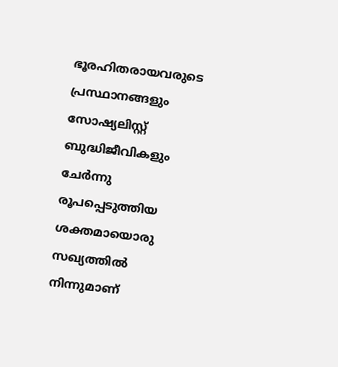ഭൂരഹിതരായവരുടെ പ്രസ്ഥാനങ്ങളും സോഷ്യലിസ്റ്റ് ബുദ്ധിജീവികളും ചേർന്നു രൂപപ്പെടുത്തിയ ശക്തമായൊരു സഖ്യത്തിൽ നിന്നുമാണ്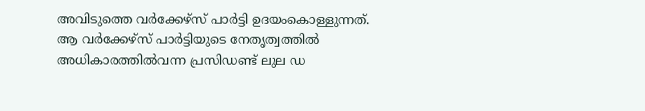അവിടുത്തെ വർക്കേഴ്സ് പാർട്ടി ഉദയംകൊള്ളുന്നത്. ആ വർക്കേഴ്സ് പാർട്ടിയുടെ നേതൃത്വത്തിൽ അധികാരത്തിൽവന്ന പ്രസിഡണ്ട് ലുല ഡ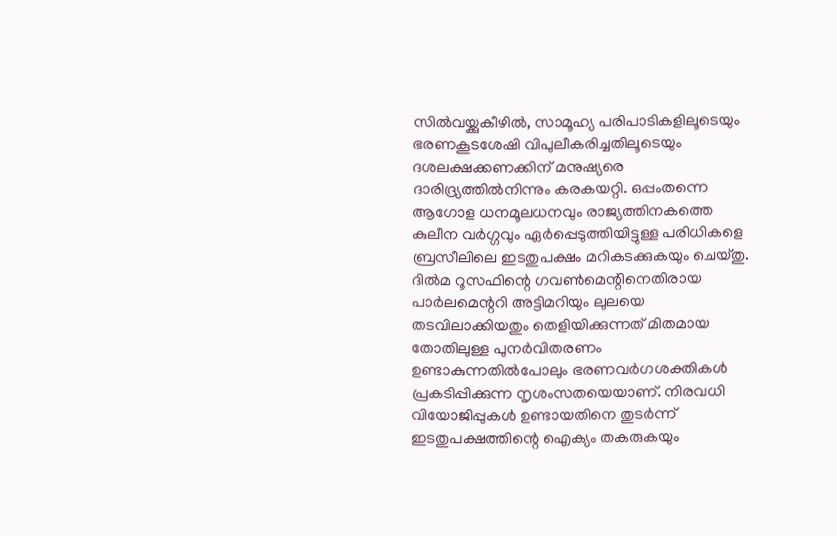സിൽവയ്ക്കുകീഴിൽ, സാമൂഹ്യ പരിപാടികളിലൂടെയും ഭരണകൂടശേഷി വിപുലീകരിച്ചതിലൂടെയും ദശലക്ഷക്കണക്കിന് മനുഷ്യരെ ദാരിദ്ര്യത്തിൽനിന്നും കരകയറ്റി. ഒപ്പംതന്നെ ആഗോള ധനമൂലധനവും രാജ്യത്തിനകത്തെ കുലീന വർഗ്ഗവും ഏർപ്പെടുത്തിയിട്ടുള്ള പരിധികളെ ബ്രസീലിലെ ഇടതുപക്ഷം മറികടക്കുകയും ചെയ്തു. ദിൽമ റൂസഫിന്റെ ഗവൺമെന്റിനെതിരായ പാർലമെന്ററി അട്ടിമറിയും ലുലയെ തടവിലാക്കിയതും തെളിയിക്കുന്നത് മിതമായ തോതിലുള്ള പുനർവിതരണം ഉണ്ടാകുന്നതിൽപോലും ഭരണവർഗശക്തികൾ പ്രകടിപ്പിക്കുന്ന നൃശംസതയെയാണ്. നിരവധി വിയോജിപ്പുകൾ ഉണ്ടായതിനെ തുടർന്ന് ഇടതുപക്ഷത്തിന്റെ ഐക്യം തകരുകയും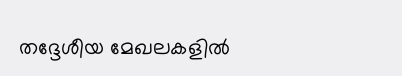തദ്ദേശീയ മേഖലകളിൽ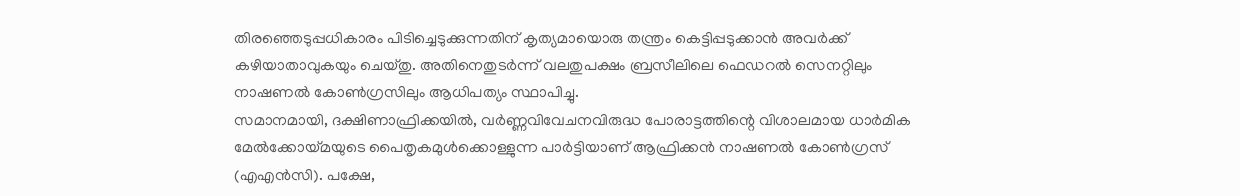തിരഞ്ഞെടുപ്പധികാരം പിടിച്ചെടുക്കുന്നതിന് കൃത്യമായൊരു തന്ത്രം കെട്ടിപ്പടുക്കാൻ അവർക്ക് കഴിയാതാവുകയും ചെയ്തു. അതിനെതുടർന്ന് വലതുപക്ഷം ബ്രസീലിലെ ഫെഡറൽ സെനറ്റിലും നാഷണൽ കോൺഗ്രസിലും ആധിപത്യം സ്ഥാപിച്ചു.
സമാനമായി, ദക്ഷിണാഫ്രിക്കയിൽ, വർണ്ണവിവേചനവിരുദ്ധ പോരാട്ടത്തിന്റെ വിശാലമായ ധാർമിക മേൽക്കോയ്മയുടെ പൈതൃകമുൾക്കൊള്ളുന്ന പാർട്ടിയാണ് ആഫ്രിക്കൻ നാഷണൽ കോൺഗ്രസ് (എഎൻസി). പക്ഷേ,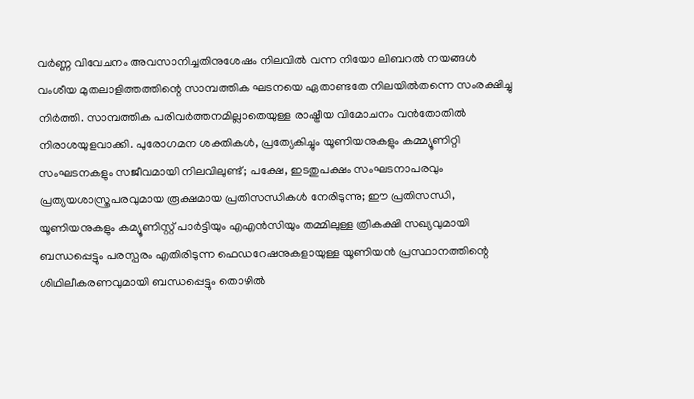വർണ്ണ വിവേചനം അവസാനിച്ചതിനുശേഷം നിലവിൽ വന്ന നിയോ ലിബറൽ നയങ്ങൾ വംശീയ മുതലാളിത്തത്തിന്റെ സാമ്പത്തിക ഘടനയെ ഏതാണ്ടതേ നിലയിൽതന്നെ സംരക്ഷിച്ചു നിർത്തി. സാമ്പത്തിക പരിവർത്തനമില്ലാതെയുള്ള രാഷ്ട്രീയ വിമോചനം വൻതോതിൽ നിരാശയുളവാക്കി. പുരോഗമന ശക്തികൾ, പ്രത്യേകിച്ചും യൂണിയനുകളും കമ്മ്യൂണിറ്റി സംഘടനകളും സജീവമായി നിലവിലുണ്ട്; പക്ഷേ, ഇടതുപക്ഷം സംഘടനാപരവും പ്രത്യയശാസ്ത്രപരവുമായ രൂക്ഷമായ പ്രതിസന്ധികൾ നേരിടുന്നു; ഈ പ്രതിസന്ധി, യൂണിയനുകളും കമ്യൂണിസ്റ്റ് പാർട്ടിയും എഎൻസിയും തമ്മിലുള്ള ത്രികക്ഷി സഖ്യവുമായി ബന്ധപ്പെട്ടും പരസ്പരം എതിരിടുന്ന ഫെഡറേഷനുകളായുള്ള യൂണിയൻ പ്രസ്ഥാനത്തിന്റെ ശിഥിലീകരണവുമായി ബന്ധപ്പെട്ടും തൊഴിൽ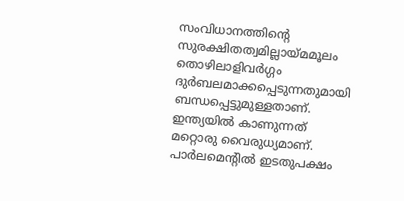സംവിധാനത്തിന്റെ സുരക്ഷിതത്വമില്ലായ്മമൂലം തൊഴിലാളിവർഗ്ഗം ദുർബലമാക്കപ്പെടുന്നതുമായി ബന്ധപ്പെട്ടുമുള്ളതാണ്. ഇന്ത്യയിൽ കാണുന്നത് മറ്റൊരു വൈരുധ്യമാണ്. പാർലമെന്റിൽ ഇടതുപക്ഷം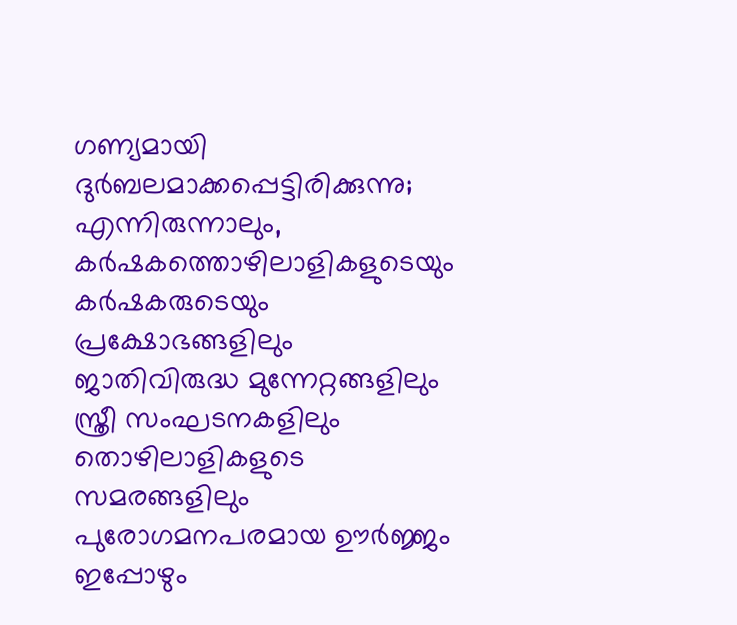ഗണ്യമായി ദുർബലമാക്കപ്പെട്ടിരിക്കുന്നു; എന്നിരുന്നാലും, കർഷകത്തൊഴിലാളികളുടെയും കർഷകരുടെയും പ്രക്ഷോഭങ്ങളിലും ജാതിവിരുദ്ധ മുന്നേറ്റങ്ങളിലും സ്ത്രീ സംഘടനകളിലും തൊഴിലാളികളുടെ സമരങ്ങളിലും പുരോഗമനപരമായ ഊർജ്ജം ഇപ്പോഴും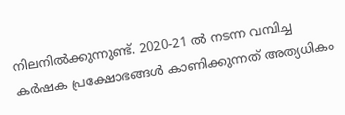നിലനിൽക്കുന്നുണ്ട്. 2020‐21 ൽ നടന്ന വമ്പിച്ച കർഷക പ്രക്ഷോഭങ്ങൾ കാണിക്കുന്നത് അത്യധികം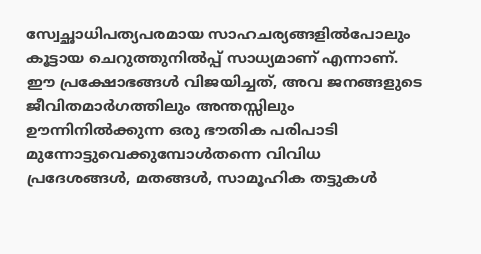സ്വേച്ഛാധിപത്യപരമായ സാഹചര്യങ്ങളിൽപോലും കൂട്ടായ ചെറുത്തുനിൽപ്പ് സാധ്യമാണ് എന്നാണ്. ഈ പ്രക്ഷോഭങ്ങൾ വിജയിച്ചത്, അവ ജനങ്ങളുടെ ജീവിതമാർഗത്തിലും അന്തസ്സിലും ഊന്നിനിൽക്കുന്ന ഒരു ഭൗതിക പരിപാടി മുന്നോട്ടുവെക്കുമ്പോൾതന്നെ വിവിധ പ്രദേശങ്ങൾ, മതങ്ങൾ, സാമൂഹിക തട്ടുകൾ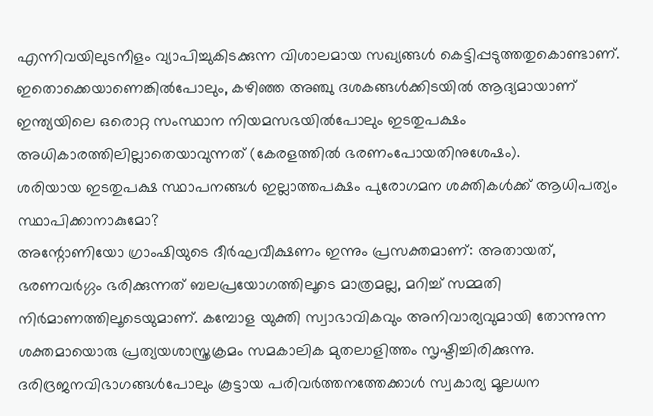എന്നിവയിലുടനീളം വ്യാപിച്ചുകിടക്കുന്ന വിശാലമായ സഖ്യങ്ങൾ കെട്ടിപ്പടുത്തതുകൊണ്ടാണ്. ഇതൊക്കെയാണെങ്കിൽപോലും, കഴിഞ്ഞ അഞ്ചു ദശകങ്ങൾക്കിടയിൽ ആദ്യമായാണ് ഇന്ത്യയിലെ ഒരൊറ്റ സംസ്ഥാന നിയമസഭയിൽപോലും ഇടതുപക്ഷം അധികാരത്തിലില്ലാതെയാവുന്നത് (കേരളത്തിൽ ഭരണംപോയതിനുശേഷം).
ശരിയായ ഇടതുപക്ഷ സ്ഥാപനങ്ങൾ ഇല്ലാത്തപക്ഷം പുരോഗമന ശക്തികൾക്ക് ആധിപത്യം സ്ഥാപിക്കാനാകുമോ?
അന്റോണിയോ ഗ്രാംഷിയുടെ ദീർഘവീക്ഷണം ഇന്നും പ്രസക്തമാണ്: അതായത്, ഭരണവർഗ്ഗം ഭരിക്കുന്നത് ബലപ്രയോഗത്തിലൂടെ മാത്രമല്ല, മറിച്ച് സമ്മതി നിർമാണത്തിലൂടെയുമാണ്. കമ്പോള യുക്തി സ്വാഭാവികവും അനിവാര്യവുമായി തോന്നുന്ന ശക്തമായൊരു പ്രത്യയശാസ്ത്രക്രമം സമകാലിക മുതലാളിത്തം സൃഷ്ടിച്ചിരിക്കുന്നു. ദരിദ്രജനവിഭാഗങ്ങൾപോലും കൂട്ടായ പരിവർത്തനത്തേക്കാൾ സ്വകാര്യ മൂലധന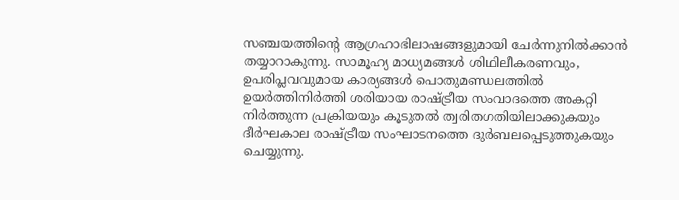സഞ്ചയത്തിന്റെ ആഗ്രഹാഭിലാഷങ്ങളുമായി ചേർന്നുനിൽക്കാൻ തയ്യാറാകുന്നു. സാമൂഹ്യ മാധ്യമങ്ങൾ ശിഥിലീകരണവും, ഉപരിപ്ലവവുമായ കാര്യങ്ങൾ പൊതുമണ്ഡലത്തിൽ ഉയർത്തിനിർത്തി ശരിയായ രാഷ്ട്രീയ സംവാദത്തെ അകറ്റി നിർത്തുന്ന പ്രക്രിയയും കൂടുതൽ ത്വരിതഗതിയിലാക്കുകയും ദീർഘകാല രാഷ്ട്രീയ സംഘാടനത്തെ ദുർബലപ്പെടുത്തുകയും ചെയ്യുന്നു.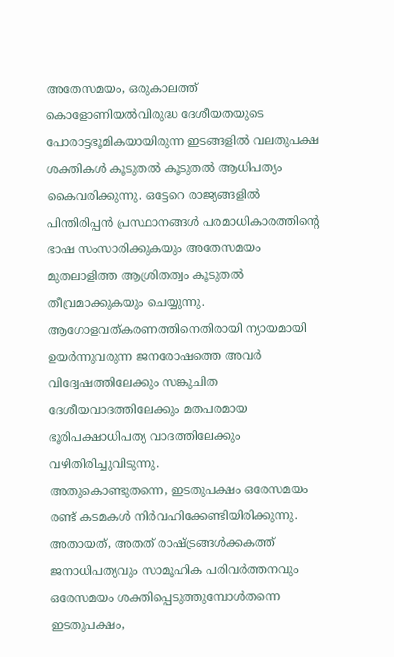അതേസമയം, ഒരുകാലത്ത് കൊളോണിയൽവിരുദ്ധ ദേശീയതയുടെ പോരാട്ടഭൂമികയായിരുന്ന ഇടങ്ങളിൽ വലതുപക്ഷ ശക്തികൾ കൂടുതൽ കൂടുതൽ ആധിപത്യം കൈവരിക്കുന്നു. ഒട്ടേറെ രാജ്യങ്ങളിൽ പിന്തിരിപ്പൻ പ്രസ്ഥാനങ്ങൾ പരമാധികാരത്തിന്റെ ഭാഷ സംസാരിക്കുകയും അതേസമയം മുതലാളിത്ത ആശ്രിതത്വം കൂടുതൽ തീവ്രമാക്കുകയും ചെയ്യുന്നു. ആഗോളവത്കരണത്തിനെതിരായി ന്യായമായി ഉയർന്നുവരുന്ന ജനരോഷത്തെ അവർ വിദ്വേഷത്തിലേക്കും സങ്കുചിത ദേശീയവാദത്തിലേക്കും മതപരമായ ഭൂരിപക്ഷാധിപത്യ വാദത്തിലേക്കും വഴിതിരിച്ചുവിടുന്നു.
അതുകൊണ്ടുതന്നെ, ഇടതുപക്ഷം ഒരേസമയം രണ്ട് കടമകൾ നിർവഹിക്കേണ്ടിയിരിക്കുന്നു. അതായത്, അതത് രാഷ്ട്രങ്ങൾക്കകത്ത് ജനാധിപത്യവും സാമൂഹിക പരിവർത്തനവും ഒരേസമയം ശക്തിപ്പെടുത്തുമ്പോൾതന്നെ ഇടതുപക്ഷം,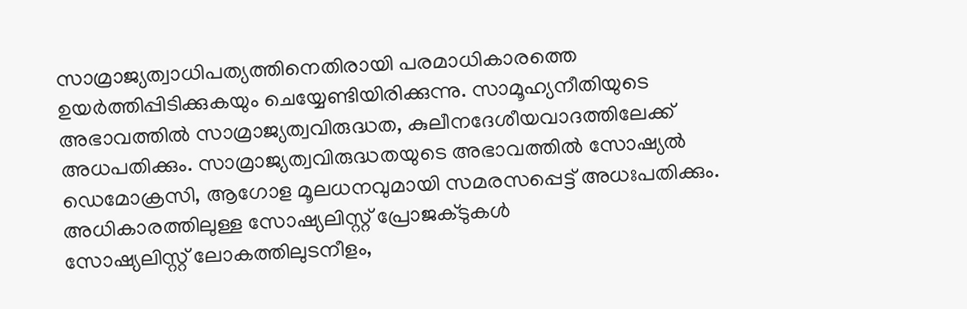സാമ്രാജ്യത്വാധിപത്യത്തിനെതിരായി പരമാധികാരത്തെ ഉയർത്തിപ്പിടിക്കുകയും ചെയ്യേണ്ടിയിരിക്കുന്നു. സാമൂഹ്യനീതിയുടെ അഭാവത്തിൽ സാമ്രാജ്യത്വവിരുദ്ധത, കുലീനദേശീയവാദത്തിലേക്ക് അധപതിക്കും. സാമ്രാജ്യത്വവിരുദ്ധതയുടെ അഭാവത്തിൽ സോഷ്യൽ ഡെമോക്രസി, ആഗോള മൂലധനവുമായി സമരസപ്പെട്ട് അധഃപതിക്കും.
അധികാരത്തിലുള്ള സോഷ്യലിസ്റ്റ് പ്രോജക്ടുകൾ
സോഷ്യലിസ്റ്റ് ലോകത്തിലുടനീളം,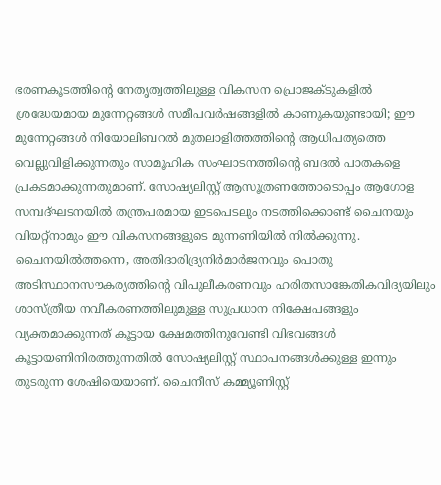ഭരണകൂടത്തിന്റെ നേതൃത്വത്തിലുള്ള വികസന പ്രൊജക്ടുകളിൽ ശ്രദ്ധേയമായ മുന്നേറ്റങ്ങൾ സമീപവർഷങ്ങളിൽ കാണുകയുണ്ടായി; ഈ മുന്നേറ്റങ്ങൾ നിയോലിബറൽ മുതലാളിത്തത്തിന്റെ ആധിപത്യത്തെ വെല്ലുവിളിക്കുന്നതും സാമൂഹിക സംഘാടനത്തിന്റെ ബദൽ പാതകളെ പ്രകടമാക്കുന്നതുമാണ്. സോഷ്യലിസ്റ്റ് ആസൂത്രണത്തോടൊപ്പം ആഗോള സമ്പദ്ഘടനയിൽ തന്ത്രപരമായ ഇടപെടലും നടത്തിക്കൊണ്ട് ചൈനയും വിയറ്റ്നാമും ഈ വികസനങ്ങളുടെ മുന്നണിയിൽ നിൽക്കുന്നു. ചൈനയിൽത്തന്നെ, അതിദാരിദ്ര്യനിർമാർജനവും പൊതു അടിസ്ഥാനസൗകര്യത്തിന്റെ വിപുലീകരണവും ഹരിതസാങ്കേതികവിദ്യയിലും ശാസ്ത്രീയ നവീകരണത്തിലുമുള്ള സുപ്രധാന നിക്ഷേപങ്ങളും വ്യക്തമാക്കുന്നത് കൂട്ടായ ക്ഷേമത്തിനുവേണ്ടി വിഭവങ്ങൾ കൂട്ടായണിനിരത്തുന്നതിൽ സോഷ്യലിസ്റ്റ് സ്ഥാപനങ്ങൾക്കുള്ള ഇന്നും തുടരുന്ന ശേഷിയെയാണ്. ചൈനീസ് കമ്മ്യൂണിസ്റ്റ്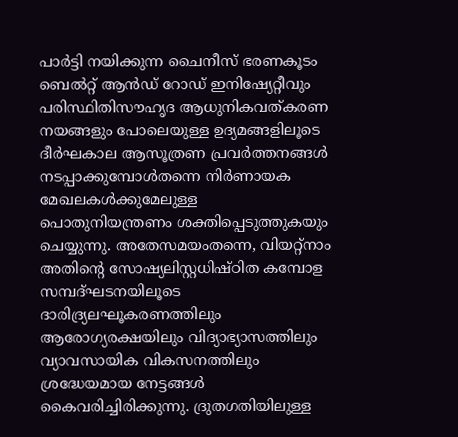പാർട്ടി നയിക്കുന്ന ചൈനീസ് ഭരണകൂടം ബെൽറ്റ് ആൻഡ് റോഡ് ഇനിഷ്യേറ്റീവും പരിസ്ഥിതിസൗഹൃദ ആധുനികവത്കരണ നയങ്ങളും പോലെയുള്ള ഉദ്യമങ്ങളിലൂടെ ദീർഘകാല ആസൂത്രണ പ്രവർത്തനങ്ങൾ നടപ്പാക്കുമ്പോൾതന്നെ നിർണായക മേഖലകൾക്കുമേലുള്ള പൊതുനിയന്ത്രണം ശക്തിപ്പെടുത്തുകയും ചെയ്യുന്നു. അതേസമയംതന്നെ, വിയറ്റ്നാം അതിന്റെ സോഷ്യലിസ്റ്റധിഷ്ഠിത കമ്പോള സമ്പദ്ഘടനയിലൂടെ ദാരിദ്ര്യലഘൂകരണത്തിലും ആരോഗ്യരക്ഷയിലും വിദ്യാഭ്യാസത്തിലും വ്യാവസായിക വികസനത്തിലും ശ്രദ്ധേയമായ നേട്ടങ്ങൾ കൈവരിച്ചിരിക്കുന്നു. ദ്രുതഗതിയിലുള്ള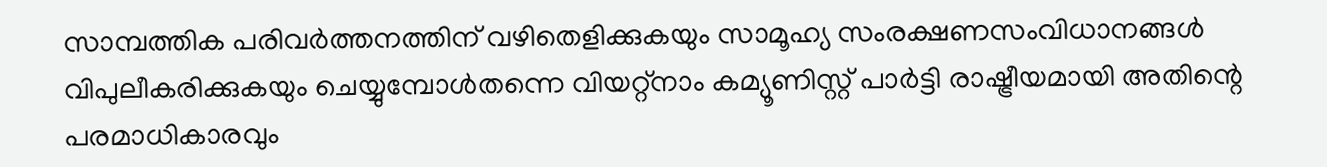സാമ്പത്തിക പരിവർത്തനത്തിന് വഴിതെളിക്കുകയും സാമൂഹ്യ സംരക്ഷണസംവിധാനങ്ങൾ വിപുലീകരിക്കുകയും ചെയ്യുമ്പോൾതന്നെ വിയറ്റ്നാം കമ്യൂണിസ്റ്റ് പാർട്ടി രാഷ്ട്രീയമായി അതിന്റെ പരമാധികാരവും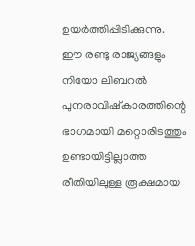ഉയർത്തിപ്പിടിക്കുന്നു.
ഈ രണ്ടു രാജ്യങ്ങളും നിയോ ലിബറൽ പുനരാവിഷ്കാരത്തിന്റെ ഭാഗമായി മറ്റൊരിടത്തും ഉണ്ടായിട്ടില്ലാത്ത രീതിയിലുള്ള രൂക്ഷമായ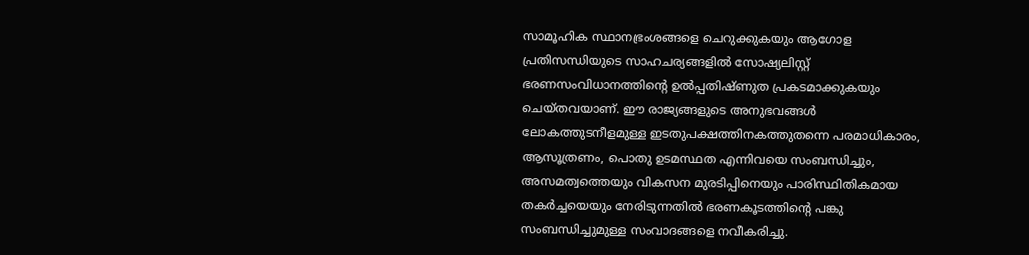സാമൂഹിക സ്ഥാനഭ്രംശങ്ങളെ ചെറുക്കുകയും ആഗോള പ്രതിസന്ധിയുടെ സാഹചര്യങ്ങളിൽ സോഷ്യലിസ്റ്റ് ഭരണസംവിധാനത്തിന്റെ ഉൽപ്പതിഷ്ണുത പ്രകടമാക്കുകയും ചെയ്തവയാണ്. ഈ രാജ്യങ്ങളുടെ അനുഭവങ്ങൾ ലോകത്തുടനീളമുള്ള ഇടതുപക്ഷത്തിനകത്തുതന്നെ പരമാധികാരം, ആസൂത്രണം, പൊതു ഉടമസ്ഥത എന്നിവയെ സംബന്ധിച്ചും, അസമത്വത്തെയും വികസന മുരടിപ്പിനെയും പാരിസ്ഥിതികമായ തകർച്ചയെയും നേരിടുന്നതിൽ ഭരണകൂടത്തിന്റെ പങ്കു സംബന്ധിച്ചുമുള്ള സംവാദങ്ങളെ നവീകരിച്ചു.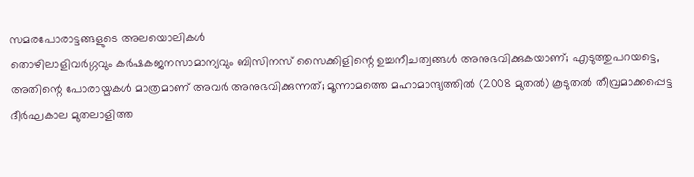സമരപോരാട്ടങ്ങളുടെ അലയൊലികൾ
തൊഴിലാളിവർഗ്ഗവും കർഷകജനസാമാന്യവും ബിസിനസ് സൈക്കിളിന്റെ ഉച്ചനീചത്വങ്ങൾ അനുഭവിക്കുകയാണ്; എടുത്തുപറയട്ടെ, അതിന്റെ പോരായ്മകൾ മാത്രമാണ് അവർ അനുഭവിക്കുന്നത്; മൂന്നാമത്തെ മഹാമാന്ദ്യത്തിൽ (2008 മുതൽ) കൂടുതൽ തീവ്രമാക്കപ്പെട്ട ദീർഘകാല മുതലാളിത്ത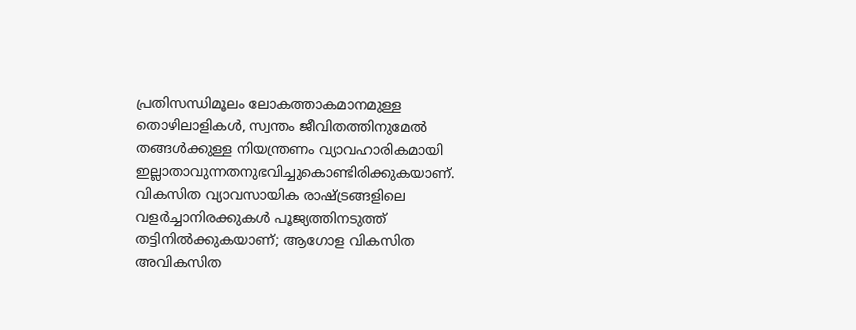പ്രതിസന്ധിമൂലം ലോകത്താകമാനമുള്ള തൊഴിലാളികൾ, സ്വന്തം ജീവിതത്തിനുമേൽ തങ്ങൾക്കുള്ള നിയന്ത്രണം വ്യാവഹാരികമായി ഇല്ലാതാവുന്നതനുഭവിച്ചുകൊണ്ടിരിക്കുകയാണ്. വികസിത വ്യാവസായിക രാഷ്ട്രങ്ങളിലെ വളർച്ചാനിരക്കുകൾ പൂജ്യത്തിനടുത്ത് തട്ടിനിൽക്കുകയാണ്; ആഗോള വികസിത അവികസിത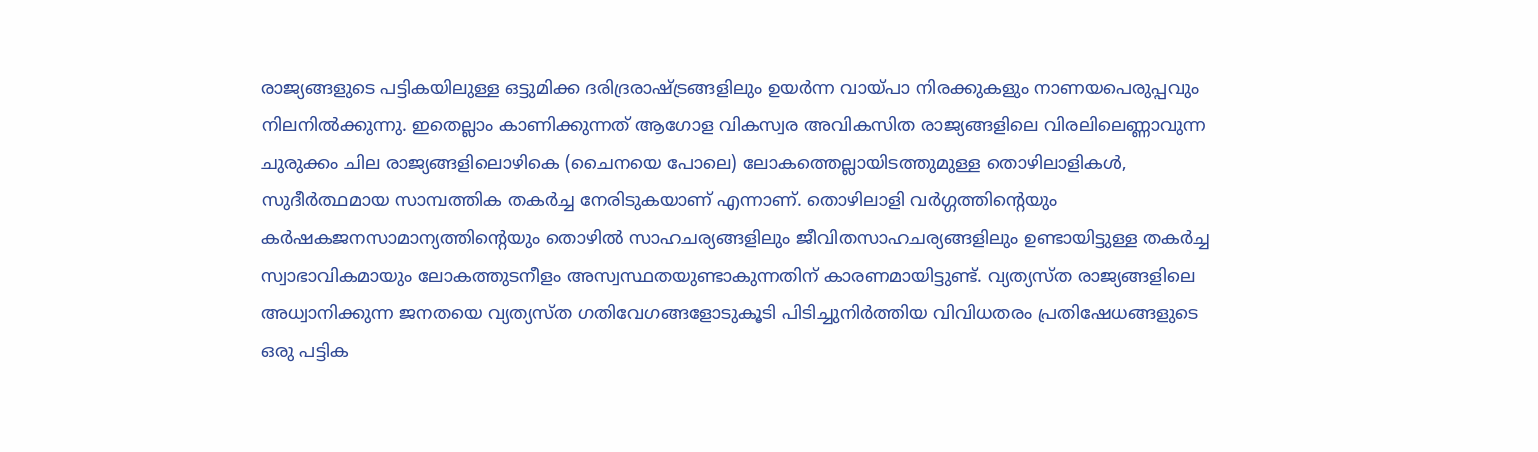രാജ്യങ്ങളുടെ പട്ടികയിലുള്ള ഒട്ടുമിക്ക ദരിദ്രരാഷ്ട്രങ്ങളിലും ഉയർന്ന വായ്പാ നിരക്കുകളും നാണയപെരുപ്പവും നിലനിൽക്കുന്നു. ഇതെല്ലാം കാണിക്കുന്നത് ആഗോള വികസ്വര അവികസിത രാജ്യങ്ങളിലെ വിരലിലെണ്ണാവുന്ന ചുരുക്കം ചില രാജ്യങ്ങളിലൊഴികെ (ചൈനയെ പോലെ) ലോകത്തെല്ലായിടത്തുമുള്ള തൊഴിലാളികൾ, സുദീർത്ഥമായ സാമ്പത്തിക തകർച്ച നേരിടുകയാണ് എന്നാണ്. തൊഴിലാളി വർഗ്ഗത്തിന്റെയും കർഷകജനസാമാന്യത്തിന്റെയും തൊഴിൽ സാഹചര്യങ്ങളിലും ജീവിതസാഹചര്യങ്ങളിലും ഉണ്ടായിട്ടുള്ള തകർച്ച സ്വാഭാവികമായും ലോകത്തുടനീളം അസ്വസ്ഥതയുണ്ടാകുന്നതിന് കാരണമായിട്ടുണ്ട്. വ്യത്യസ്ത രാജ്യങ്ങളിലെ അധ്വാനിക്കുന്ന ജനതയെ വ്യത്യസ്ത ഗതിവേഗങ്ങളോടുകൂടി പിടിച്ചുനിർത്തിയ വിവിധതരം പ്രതിഷേധങ്ങളുടെ ഒരു പട്ടിക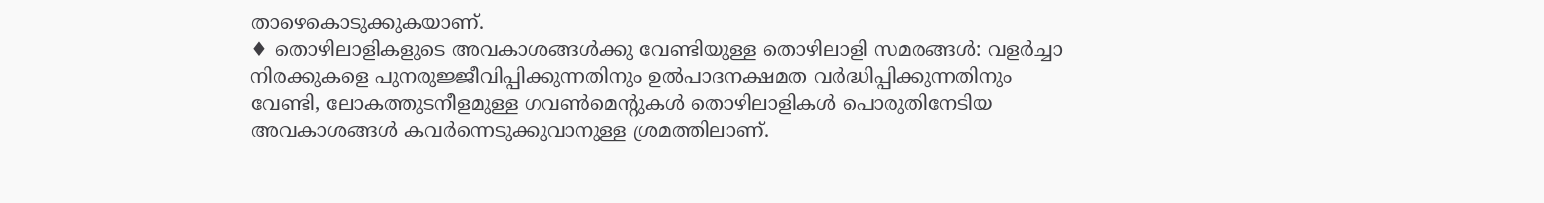താഴെകൊടുക്കുകയാണ്.
♦ തൊഴിലാളികളുടെ അവകാശങ്ങൾക്കു വേണ്ടിയുള്ള തൊഴിലാളി സമരങ്ങൾ: വളർച്ചാ നിരക്കുകളെ പുനരുജ്ജീവിപ്പിക്കുന്നതിനും ഉൽപാദനക്ഷമത വർദ്ധിപ്പിക്കുന്നതിനും വേണ്ടി, ലോകത്തുടനീളമുള്ള ഗവൺമെന്റുകൾ തൊഴിലാളികൾ പൊരുതിനേടിയ അവകാശങ്ങൾ കവർന്നെടുക്കുവാനുള്ള ശ്രമത്തിലാണ്.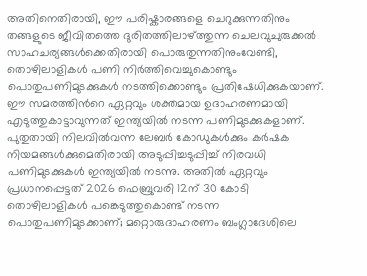അതിനെതിരായി, ഈ പരിഷ്കാരങ്ങളെ ചെറുക്കുന്നതിനും തങ്ങളുടെ ജീവിതത്തെ ദുരിതത്തിലാഴ്ത്തുന്ന ചെലവുചുരുക്കൽ സാഹചര്യങ്ങൾക്കെതിരായി പൊരുതുന്നതിനുംവേണ്ടി, തൊഴിലാളികൾ പണി നിർത്തിവെച്ചുകൊണ്ടും പൊതുപണിമുടക്കുകൾ നടത്തിക്കൊണ്ടും പ്രതിഷേധിക്കുകയാണ്. ഈ സമരത്തിൻറെ ഏറ്റവും ശക്തമായ ഉദാഹരണമായി എടുത്തുകാട്ടാവുന്നത് ഇന്ത്യയിൽ നടന്ന പണിമുടക്കുകളാണ്. പുതുതായി നിലവിൽവന്ന ലേബർ കോഡുകൾക്കും കർഷക നിയമങ്ങൾക്കുമെതിരായി അടുപ്പിച്ചടുപ്പിച്ച് നിരവധി പണിമുടക്കുകൾ ഇന്ത്യയിൽ നടന്നു. അതിൽ ഏറ്റവും പ്രധാനപ്പെട്ടത് 2026 ഫെബ്രുവരി 12ന് 30 കോടി തൊഴിലാളികൾ പങ്കെടുത്തുകൊണ്ട് നടന്ന പൊതുപണിമുടക്കാണ്; മറ്റൊരുദാഹരണം ബംഗ്ലാദേശിലെ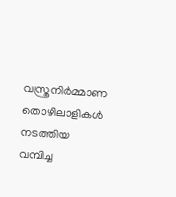വസ്ത്രനിർമ്മാണ തൊഴിലാളികൾ നടത്തിയ വമ്പിച്ച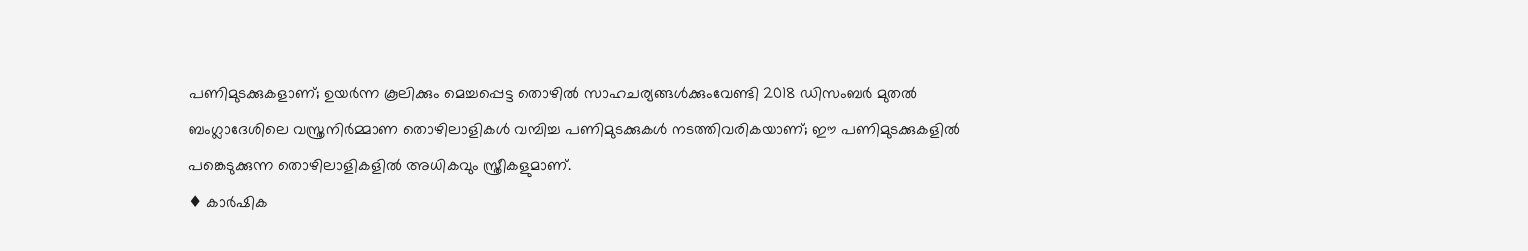പണിമുടക്കുകളാണ്; ഉയർന്ന കൂലിക്കും മെച്ചപ്പെട്ട തൊഴിൽ സാഹചര്യങ്ങൾക്കുംവേണ്ടി 2018 ഡിസംബർ മുതൽ ബംഗ്ലാദേശിലെ വസ്ത്രനിർമ്മാണ തൊഴിലാളികൾ വമ്പിച്ച പണിമുടക്കുകൾ നടത്തിവരികയാണ്; ഈ പണിമുടക്കുകളിൽ പങ്കെടുക്കുന്ന തൊഴിലാളികളിൽ അധികവും സ്ത്രീകളുമാണ്.
♦ കാർഷിക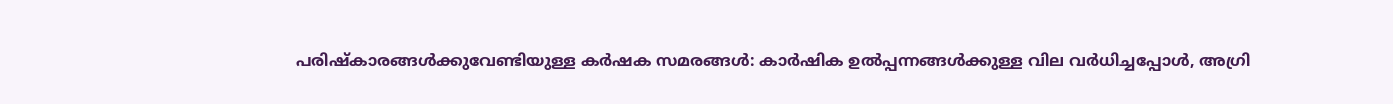പരിഷ്കാരങ്ങൾക്കുവേണ്ടിയുള്ള കർഷക സമരങ്ങൾ: കാർഷിക ഉൽപ്പന്നങ്ങൾക്കുള്ള വില വർധിച്ചപ്പോൾ, അഗ്രി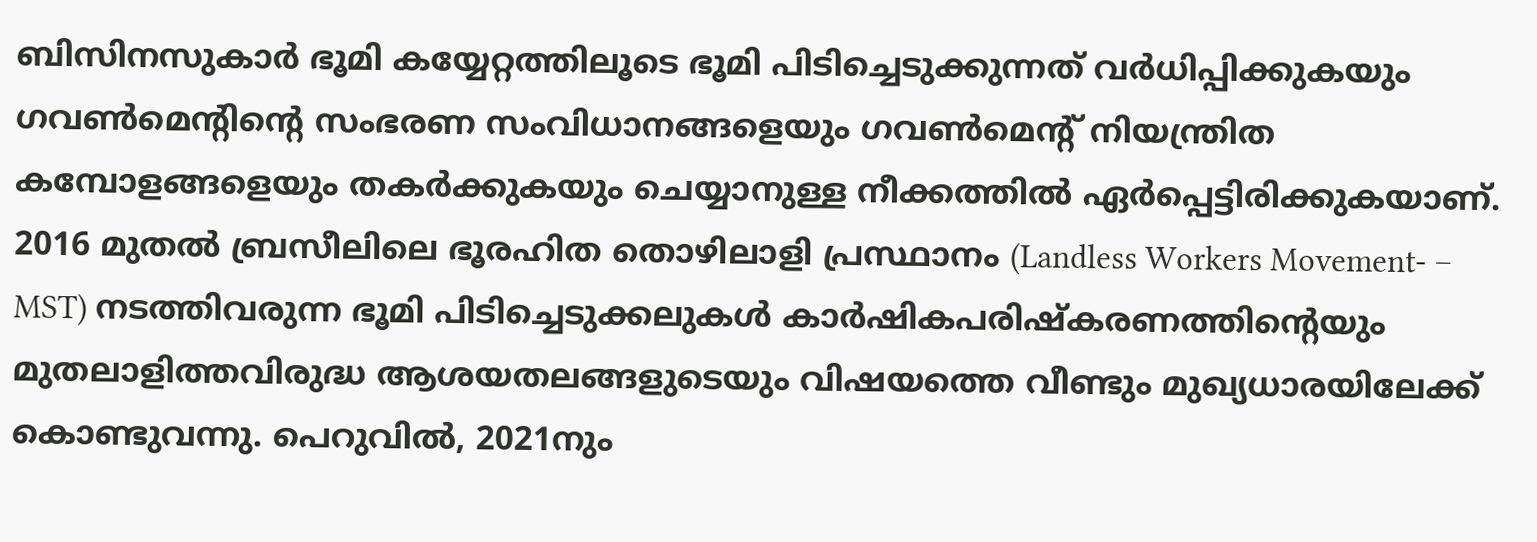ബിസിനസുകാർ ഭൂമി കയ്യേറ്റത്തിലൂടെ ഭൂമി പിടിച്ചെടുക്കുന്നത് വർധിപ്പിക്കുകയും ഗവൺമെന്റിന്റെ സംഭരണ സംവിധാനങ്ങളെയും ഗവൺമെന്റ് നിയന്ത്രിത കമ്പോളങ്ങളെയും തകർക്കുകയും ചെയ്യാനുള്ള നീക്കത്തിൽ ഏർപ്പെട്ടിരിക്കുകയാണ്. 2016 മുതൽ ബ്രസീലിലെ ഭൂരഹിത തൊഴിലാളി പ്രസ്ഥാനം (Landless Workers Movement‐ – MST) നടത്തിവരുന്ന ഭൂമി പിടിച്ചെടുക്കലുകൾ കാർഷികപരിഷ്കരണത്തിന്റെയും മുതലാളിത്തവിരുദ്ധ ആശയതലങ്ങളുടെയും വിഷയത്തെ വീണ്ടും മുഖ്യധാരയിലേക്ക് കൊണ്ടുവന്നു. പെറുവിൽ, 2021നും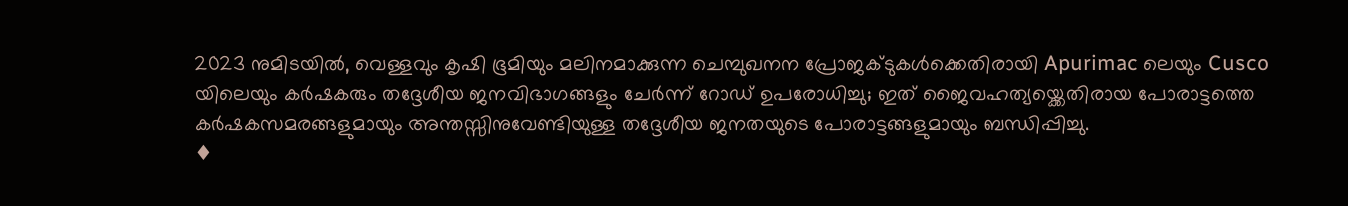2023 നുമിടയിൽ, വെള്ളവും കൃഷി ഭൂമിയും മലിനമാക്കുന്ന ചെമ്പുഖനന പ്രോജക്ടുകൾക്കെതിരായി Apurimac ലെയും Cusco യിലെയും കർഷകരും തദ്ദേശീയ ജനവിഭാഗങ്ങളും ചേർന്ന് റോഡ് ഉപരോധിച്ചു; ഇത് ജൈവഹത്യയ്ക്കെതിരായ പോരാട്ടത്തെ കർഷകസമരങ്ങളുമായും അന്തസ്സിനുവേണ്ടിയുള്ള തദ്ദേശീയ ജനതയുടെ പോരാട്ടങ്ങളുമായും ബന്ധിപ്പിച്ചു.
♦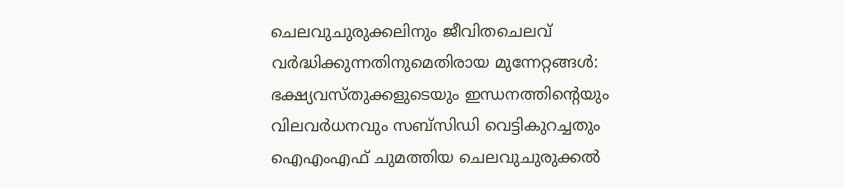ചെലവുചുരുക്കലിനും ജീവിതചെലവ് വർദ്ധിക്കുന്നതിനുമെതിരായ മുന്നേറ്റങ്ങൾ: ഭക്ഷ്യവസ്തുക്കളുടെയും ഇന്ധനത്തിന്റെയും വിലവർധനവും സബ്സിഡി വെട്ടികുറച്ചതും ഐഎംഎഫ് ചുമത്തിയ ചെലവുചുരുക്കൽ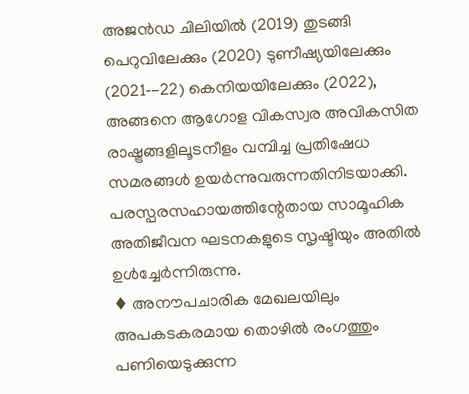അജൻഡ ചിലിയിൽ (2019) തുടങ്ങി പെറുവിലേക്കും (2020) ടുണീഷ്യയിലേക്കും (2021‐-22) കെനിയയിലേക്കും (2022), അങ്ങനെ ആഗോള വികസ്വര അവികസിത രാഷ്ട്രങ്ങളിലൂടനീളം വമ്പിച്ച പ്രതിഷേധ സമരങ്ങൾ ഉയർന്നുവരുന്നതിനിടയാക്കി. പരസ്പരസഹായത്തിന്റേതായ സാമൂഹിക അതിജീവന ഘടനകളുടെ സൃഷ്ടിയും അതിൽ ഉൾച്ചേർന്നിരുന്നു.
♦ അനൗപചാരിക മേഖലയിലും അപകടകരമായ തൊഴിൽ രംഗത്തും പണിയെടുക്കുന്ന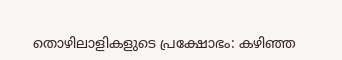തൊഴിലാളികളുടെ പ്രക്ഷോഭം: കഴിഞ്ഞ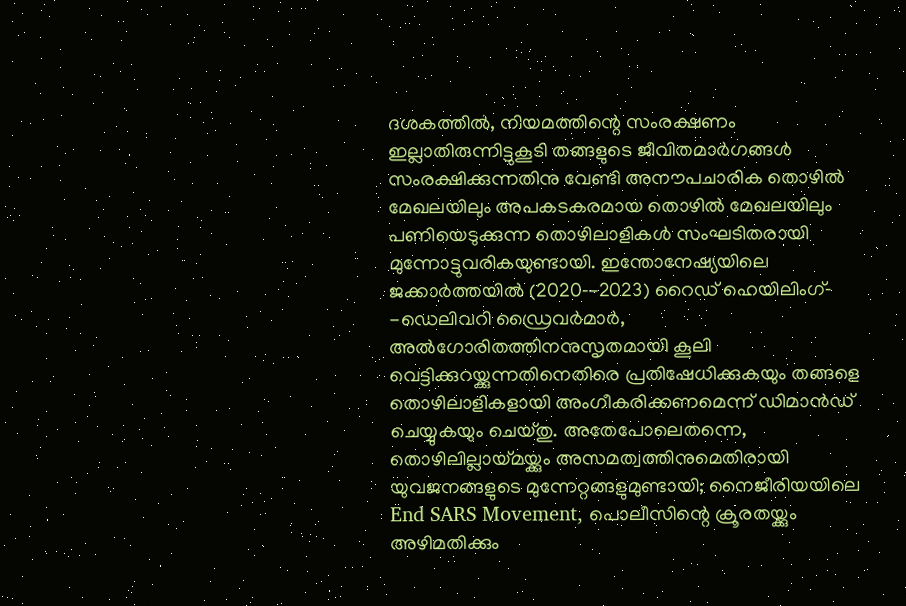ദശകത്തിൽ, നിയമത്തിന്റെ സംരക്ഷണം ഇല്ലാതിരുന്നിട്ടുകൂടി തങ്ങളുടെ ജീവിതമാർഗങ്ങൾ സംരക്ഷിക്കുന്നതിനു വേണ്ടി അനൗപചാരിക തൊഴിൽ മേഖലയിലും അപകടകരമായ തൊഴിൽ മേഖലയിലും പണിയെടുക്കുന്ന തൊഴിലാളികൾ സംഘടിതരായി മുന്നോട്ടുവരികയുണ്ടായി. ഇന്തോനേഷ്യയിലെ ജക്കാർത്തയിൽ (2020‐-2023) റൈഡ് ഹെയിലിംഗ്‐ -ഡെലിവറി ഡ്രൈവർമാർ, അൽഗോരിതത്തിനനുസൃതമായി കൂലി വെട്ടിക്കുറയ്ക്കുന്നതിനെതിരെ പ്രതിഷേധിക്കുകയും തങ്ങളെ തൊഴിലാളികളായി അംഗീകരിക്കണമെന്ന് ഡിമാൻഡ് ചെയ്യുകയും ചെയ്തു. അതേപോലെതന്നെ, തൊഴിലില്ലായ്മയ്ക്കും അസമത്വത്തിനുമെതിരായി യുവജനങ്ങളുടെ മുന്നേറ്റങ്ങളുമുണ്ടായി; നൈജീരിയയിലെ End SARS Movement, പൊലീസിന്റെ ക്രൂരതയ്ക്കും അഴിമതിക്കും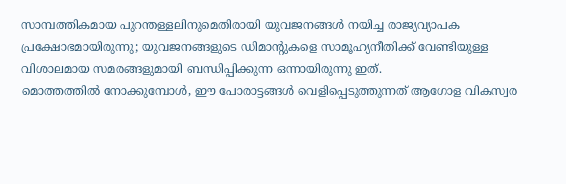സാമ്പത്തികമായ പുറന്തള്ളലിനുമെതിരായി യുവജനങ്ങൾ നയിച്ച രാജ്യവ്യാപക പ്രക്ഷോഭമായിരുന്നു; യുവജനങ്ങളുടെ ഡിമാന്റുകളെ സാമൂഹ്യനീതിക്ക് വേണ്ടിയുള്ള വിശാലമായ സമരങ്ങളുമായി ബന്ധിപ്പിക്കുന്ന ഒന്നായിരുന്നു ഇത്.
മൊത്തത്തിൽ നോക്കുമ്പോൾ, ഈ പോരാട്ടങ്ങൾ വെളിപ്പെടുത്തുന്നത് ആഗോള വികസ്വര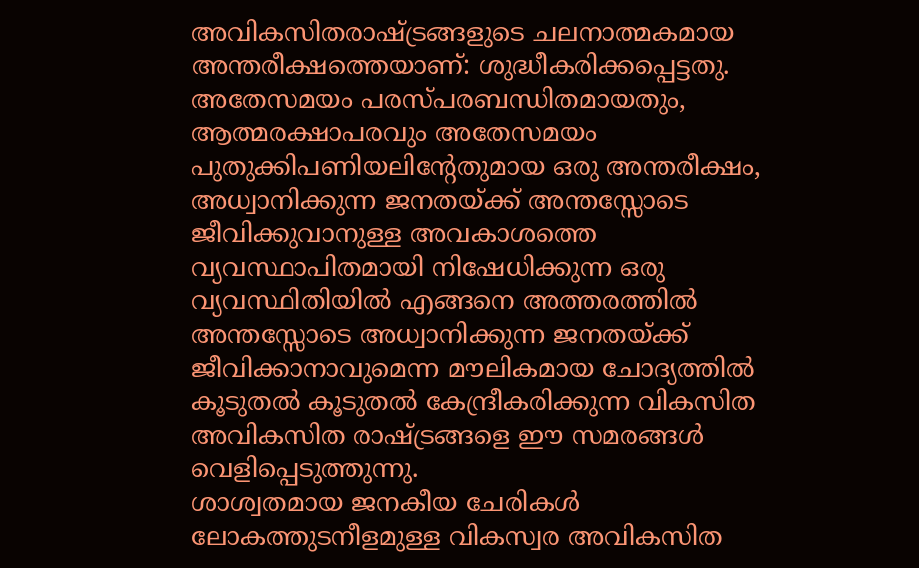അവികസിതരാഷ്ട്രങ്ങളുടെ ചലനാത്മകമായ അന്തരീക്ഷത്തെയാണ്: ശുദ്ധീകരിക്കപ്പെട്ടതു. അതേസമയം പരസ്പരബന്ധിതമായതും, ആത്മരക്ഷാപരവും അതേസമയം പുതുക്കിപണിയലിന്റേതുമായ ഒരു അന്തരീക്ഷം, അധ്വാനിക്കുന്ന ജനതയ്ക്ക് അന്തസ്സോടെ ജീവിക്കുവാനുള്ള അവകാശത്തെ വ്യവസ്ഥാപിതമായി നിഷേധിക്കുന്ന ഒരു വ്യവസ്ഥിതിയിൽ എങ്ങനെ അത്തരത്തിൽ അന്തസ്സോടെ അധ്വാനിക്കുന്ന ജനതയ്ക്ക് ജീവിക്കാനാവുമെന്ന മൗലികമായ ചോദ്യത്തിൽ കൂടുതൽ കൂടുതൽ കേന്ദ്രീകരിക്കുന്ന വികസിത അവികസിത രാഷ്ട്രങ്ങളെ ഈ സമരങ്ങൾ വെളിപ്പെടുത്തുന്നു.
ശാശ്വതമായ ജനകീയ ചേരികൾ
ലോകത്തുടനീളമുള്ള വികസ്വര അവികസിത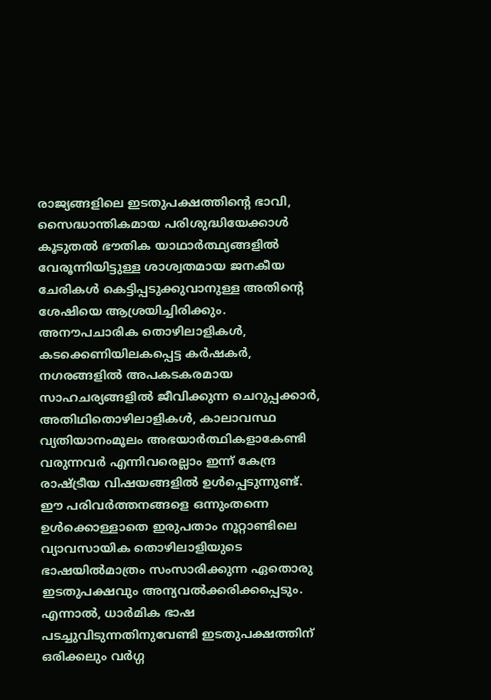രാജ്യങ്ങളിലെ ഇടതുപക്ഷത്തിന്റെ ഭാവി, സൈദ്ധാന്തികമായ പരിശുദ്ധിയേക്കാൾ കൂടുതൽ ഭൗതിക യാഥാർത്ഥ്യങ്ങളിൽ വേരൂന്നിയിട്ടുള്ള ശാശ്വതമായ ജനകീയ ചേരികൾ കെട്ടിപ്പടുക്കുവാനുള്ള അതിന്റെ ശേഷിയെ ആശ്രയിച്ചിരിക്കും. അനൗപചാരിക തൊഴിലാളികൾ, കടക്കെണിയിലകപ്പെട്ട കർഷകർ, നഗരങ്ങളിൽ അപകടകരമായ സാഹചര്യങ്ങളിൽ ജീവിക്കുന്ന ചെറുപ്പക്കാർ, അതിഥിതൊഴിലാളികൾ, കാലാവസ്ഥ വ്യതിയാനംമൂലം അഭയാർത്ഥികളാകേണ്ടി വരുന്നവർ എന്നിവരെല്ലാം ഇന്ന് കേന്ദ്ര രാഷ്ട്രീയ വിഷയങ്ങളിൽ ഉൾപ്പെടുന്നുണ്ട്. ഈ പരിവർത്തനങ്ങളെ ഒന്നുംതന്നെ ഉൾക്കൊള്ളാതെ ഇരുപതാം നൂറ്റാണ്ടിലെ വ്യാവസായിക തൊഴിലാളിയുടെ ഭാഷയിൽമാത്രം സംസാരിക്കുന്ന ഏതൊരു ഇടതുപക്ഷവും അന്യവൽക്കരിക്കപ്പെടും. എന്നാൽ, ധാർമിക ഭാഷ പടച്ചുവിടുന്നതിനുവേണ്ടി ഇടതുപക്ഷത്തിന് ഒരിക്കലും വർഗ്ഗ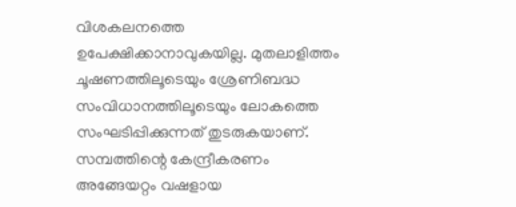വിശകലനത്തെ ഉപേക്ഷിക്കാനാവുകയില്ല. മുതലാളിത്തം ചൂഷണത്തിലൂടെയും ശ്രേണിബദ്ധ സംവിധാനത്തിലൂടെയും ലോകത്തെ സംഘടിപ്പിക്കുന്നത് തുടരുകയാണ്. സമ്പത്തിന്റെ കേന്ദ്രീകരണം അങ്ങേയറ്റം വഷളായ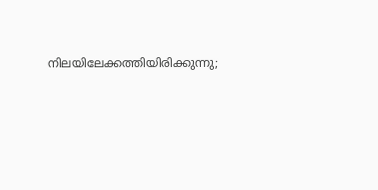നിലയിലേക്കത്തിയിരിക്കുന്നു;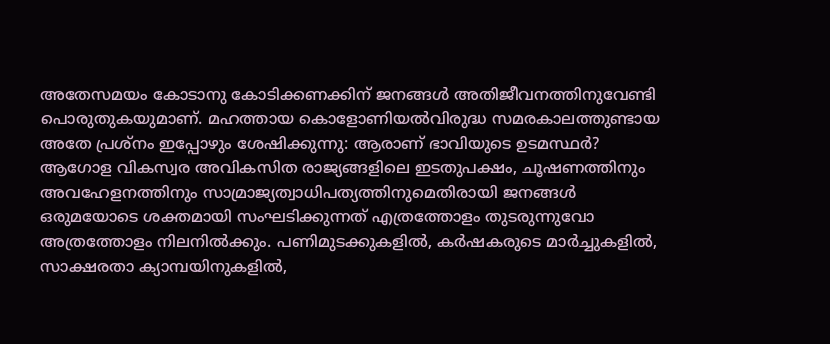അതേസമയം കോടാനു കോടിക്കണക്കിന് ജനങ്ങൾ അതിജീവനത്തിനുവേണ്ടി പൊരുതുകയുമാണ്. മഹത്തായ കൊളോണിയൽവിരുദ്ധ സമരകാലത്തുണ്ടായ അതേ പ്രശ്നം ഇപ്പോഴും ശേഷിക്കുന്നു: ആരാണ് ഭാവിയുടെ ഉടമസ്ഥർ?
ആഗോള വികസ്വര അവികസിത രാജ്യങ്ങളിലെ ഇടതുപക്ഷം, ചൂഷണത്തിനും അവഹേളനത്തിനും സാമ്രാജ്യത്വാധിപത്യത്തിനുമെതിരായി ജനങ്ങൾ ഒരുമയോടെ ശക്തമായി സംഘടിക്കുന്നത് എത്രത്തോളം തുടരുന്നുവോ അത്രത്തോളം നിലനിൽക്കും. പണിമുടക്കുകളിൽ, കർഷകരുടെ മാർച്ചുകളിൽ, സാക്ഷരതാ ക്യാമ്പയിനുകളിൽ,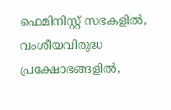ഫെമിനിസ്റ്റ് സഭകളിൽ, വംശീയവിരുദ്ധ പ്രക്ഷോഭങ്ങളിൽ,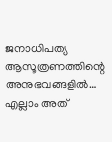ജനാധിപത്യ ആസൂത്രണത്തിന്റെ അനുഭവങ്ങളിൽ… എല്ലാം അത്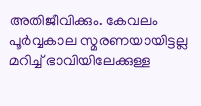അതിജീവിക്കും. കേവലം പൂർവ്വകാല സ്മരണയായിട്ടല്ല മറിച്ച് ഭാവിയിലേക്കുള്ള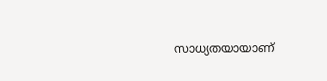സാധ്യതയായാണ്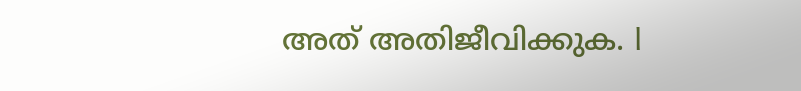അത് അതിജീവിക്കുക. l